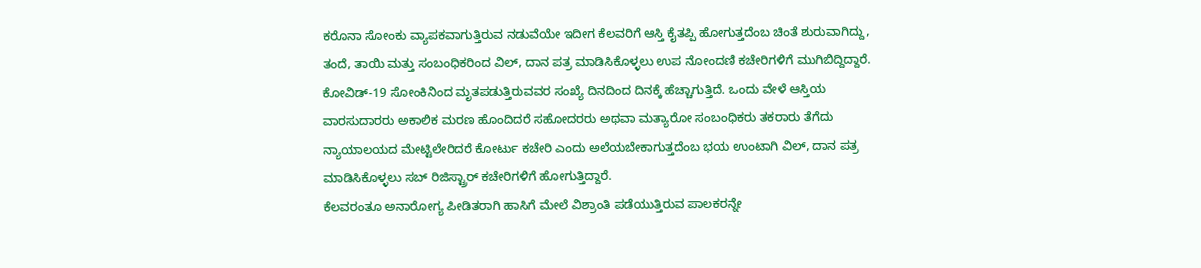ಕರೊನಾ ಸೋಂಕು ವ್ಯಾಪಕವಾಗುತ್ತಿರುವ ನಡುವೆಯೇ ಇದೀಗ ಕೆಲವರಿಗೆ ಆಸ್ತಿ ಕೈತಪ್ಪಿ ಹೋಗುತ್ತದೆಂಬ ಚಿಂತೆ ಶುರುವಾಗಿದ್ದು, ತಂದೆ, ತಾಯಿ ಮತ್ತು ಸಂಬಂಧಿಕರಿಂದ ವಿಲ್, ದಾನ ಪತ್ರ ಮಾಡಿಸಿಕೊಳ್ಳಲು ಉಪ ನೋಂದಣಿ ಕಚೇರಿಗಳಿಗೆ ಮುಗಿಬಿದ್ದಿದ್ದಾರೆ.
ಕೋವಿಡ್-19 ಸೋಂಕಿನಿಂದ ಮೃತಪಡುತ್ತಿರುವವರ ಸಂಖ್ಯೆ ದಿನದಿಂದ ದಿನಕ್ಕೆ ಹೆಚ್ಚಾಗುತ್ತಿದೆ. ಒಂದು ವೇಳೆ ಆಸ್ತಿಯ ವಾರಸುದಾರರು ಅಕಾಲಿಕ ಮರಣ ಹೊಂದಿದರೆ ಸಹೋದರರು ಅಥವಾ ಮತ್ಯಾರೋ ಸಂಬಂಧಿಕರು ತಕರಾರು ತೆಗೆದು ನ್ಯಾಯಾಲಯದ ಮೇಟ್ಟಿಲೇರಿದರೆ ಕೋರ್ಟು ಕಚೇರಿ ಎಂದು ಅಲೆಯಬೇಕಾಗುತ್ತದೆಂಬ ಭಯ ಉಂಟಾಗಿ ವಿಲ್, ದಾನ ಪತ್ರ ಮಾಡಿಸಿಕೊಳ್ಳಲು ಸಬ್ ರಿಜಿಸ್ಟ್ರಾರ್ ಕಚೇರಿಗಳಿಗೆ ಹೋಗುತ್ತಿದ್ದಾರೆ.
ಕೆಲವರಂತೂ ಅನಾರೋಗ್ಯ ಪೀಡಿತರಾಗಿ ಹಾಸಿಗೆ ಮೇಲೆ ವಿಶ್ರಾಂತಿ ಪಡೆಯುತ್ತಿರುವ ಪಾಲಕರನ್ನೇ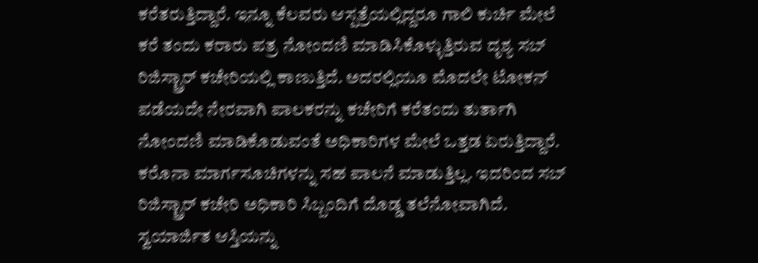ಕರೆತರುತ್ತಿದ್ದಾರೆ. ಇನ್ನೂ ಕೆಲವರು ಆಸ್ಪತ್ರೆಯಲ್ಲಿದ್ದರೂ ಗಾಲಿ ಕುರ್ಚಿ ಮೇಲೆ ಕರೆ ತಂದು ಕರಾರು ಪತ್ರ ನೋಂದಣಿ ಮಾಡಿಸಿಕೊಳ್ಳುತ್ತಿರುವ ದೃಶ್ಯ ಸಬ್ ರಿಜಿಸ್ಟ್ರಾರ್ ಕಚೇರಿಯಲ್ಲಿ ಕಾಣುತ್ತಿದೆ. ಅದರಲ್ಲಿಯೂ ಮೊದಲೇ ಟೋಕನ್ ಪಡೆಯದೇ ನೇರವಾಗಿ ಪಾಲಕರನ್ನು ಕಚೇರಿಗೆ ಕರೆತಂದು ತುರ್ತಾಗಿ ನೋಂದಣಿ ಮಾಡಿಕೊಡುವಂತೆ ಅಧಿಕಾರಿಗಳ ಮೇಲೆ ಒತ್ತಡ ಏರುತ್ತಿದ್ದಾರೆ. ಕರೊನಾ ಮಾರ್ಗಸೂಚಿಗಳನ್ನು ಸಹ ಪಾಲನೆ ಮಾಡುತ್ತಿಲ್ಲ. ಇದರಿಂದ ಸಬ್ ರಿಜಿಸ್ಟ್ರಾರ್ ಕಚೇರಿ ಅಧಿಕಾರಿ ಸಿಬ್ಬಂದಿಗೆ ದೊಡ್ಡ ತಲೆನೋವಾಗಿದೆ.
ಸ್ವಯಾರ್ಜಿತ ಆಸ್ತಿಯನ್ನು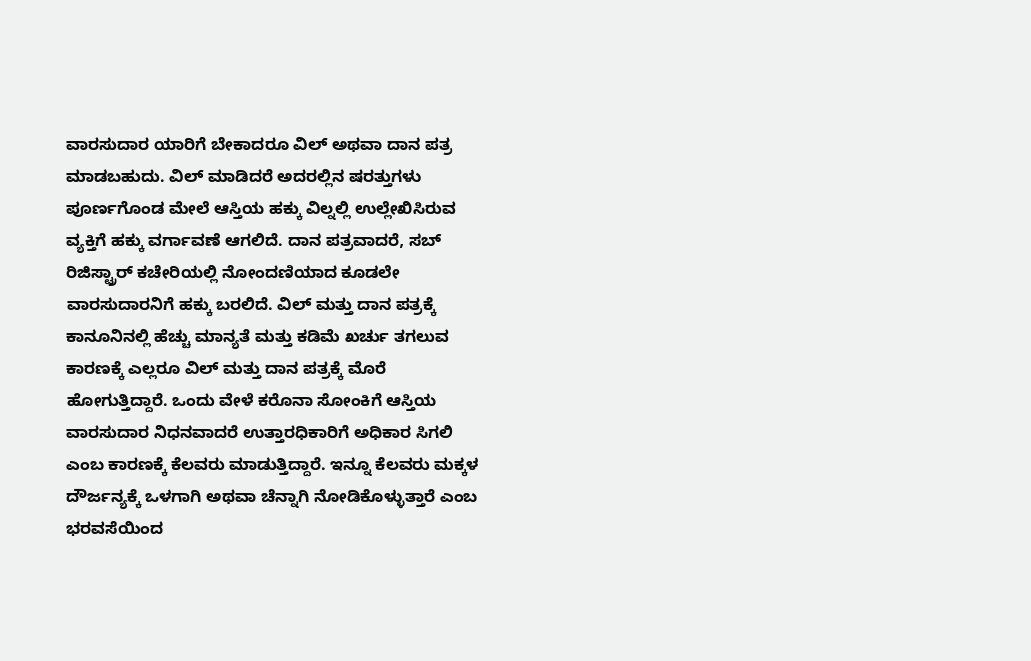ವಾರಸುದಾರ ಯಾರಿಗೆ ಬೇಕಾದರೂ ವಿಲ್ ಅಥವಾ ದಾನ ಪತ್ರ ಮಾಡಬಹುದು. ವಿಲ್ ಮಾಡಿದರೆ ಅದರಲ್ಲಿನ ಷರತ್ತುಗಳು ಪೂರ್ಣಗೊಂಡ ಮೇಲೆ ಆಸ್ತಿಯ ಹಕ್ಕು ವಿಲ್ನಲ್ಲಿ ಉಲ್ಲೇಖಿಸಿರುವ ವ್ಯಕ್ತಿಗೆ ಹಕ್ಕು ವರ್ಗಾವಣೆ ಆಗಲಿದೆ. ದಾನ ಪತ್ರವಾದರೆ, ಸಬ್ ರಿಜಿಸ್ಟ್ರಾರ್ ಕಚೇರಿಯಲ್ಲಿ ನೋಂದಣಿಯಾದ ಕೂಡಲೇ ವಾರಸುದಾರನಿಗೆ ಹಕ್ಕು ಬರಲಿದೆ. ವಿಲ್ ಮತ್ತು ದಾನ ಪತ್ರಕ್ಕೆ ಕಾನೂನಿನಲ್ಲಿ ಹೆಚ್ಚು ಮಾನ್ಯತೆ ಮತ್ತು ಕಡಿಮೆ ಖರ್ಚು ತಗಲುವ ಕಾರಣಕ್ಕೆ ಎಲ್ಲರೂ ವಿಲ್ ಮತ್ತು ದಾನ ಪತ್ರಕ್ಕೆ ಮೊರೆ ಹೋಗುತ್ತಿದ್ದಾರೆ. ಒಂದು ವೇಳೆ ಕರೊನಾ ಸೋಂಕಿಗೆ ಆಸ್ತಿಯ ವಾರಸುದಾರ ನಿಧನವಾದರೆ ಉತ್ತಾರಧಿಕಾರಿಗೆ ಅಧಿಕಾರ ಸಿಗಲಿ ಎಂಬ ಕಾರಣಕ್ಕೆ ಕೆಲವರು ಮಾಡುತ್ತಿದ್ದಾರೆ. ಇನ್ನೂ ಕೆಲವರು ಮಕ್ಕಳ ದೌರ್ಜನ್ಯಕ್ಕೆ ಒಳಗಾಗಿ ಅಥವಾ ಚೆನ್ನಾಗಿ ನೋಡಿಕೊಳ್ಳುತ್ತಾರೆ ಎಂಬ ಭರವಸೆಯಿಂದ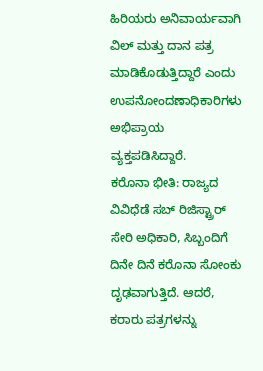ಹಿರಿಯರು ಅನಿವಾರ್ಯವಾಗಿ ವಿಲ್ ಮತ್ತು ದಾನ ಪತ್ರ ಮಾಡಿಕೊಡುತ್ತಿದ್ದಾರೆ ಎಂದು ಉಪನೋಂದಣಾಧಿಕಾರಿಗಳು ಅಭಿಪ್ರಾಯ ವ್ಯಕ್ತಪಡಿಸಿದ್ದಾರೆ.
ಕರೊನಾ ಭೀತಿ: ರಾಜ್ಯದ ವಿವಿಧೆಡೆ ಸಬ್ ರಿಜಿಸ್ಟ್ರಾರ್ ಸೇರಿ ಅಧಿಕಾರಿ, ಸಿಬ್ಬಂದಿಗೆ ದಿನೇ ದಿನೆ ಕರೊನಾ ಸೋಂಕು ದೃಢವಾಗುತ್ತಿದೆ. ಆದರೆ, ಕರಾರು ಪತ್ರಗಳನ್ನು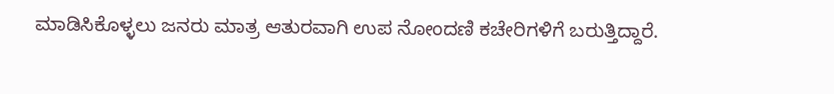ಮಾಡಿಸಿಕೊಳ್ಳಲು ಜನರು ಮಾತ್ರ ಆತುರವಾಗಿ ಉಪ ನೋಂದಣಿ ಕಚೇರಿಗಳಿಗೆ ಬರುತ್ತಿದ್ದಾರೆ.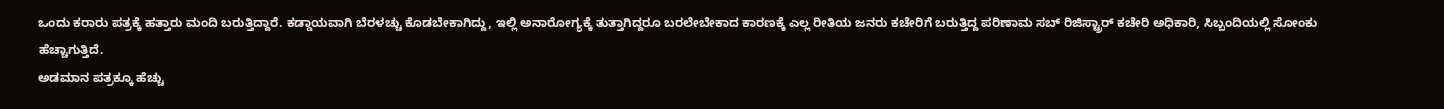ಒಂದು ಕರಾರು ಪತ್ರಕ್ಕೆ ಹತ್ತಾರು ಮಂದಿ ಬರುತ್ತಿದ್ದಾರೆ. ಕಡ್ಡಾಯವಾಗಿ ಬೆರಳಚ್ಚು ಕೊಡಬೇಕಾಗಿದ್ದು, ಇಲ್ಲಿ ಅನಾರೋಗ್ಯಕ್ಕೆ ತುತ್ತಾಗಿದ್ದರೂ ಬರಲೇಬೇಕಾದ ಕಾರಣಕ್ಕೆ ಎಲ್ಲ ರೀತಿಯ ಜನರು ಕಚೇರಿಗೆ ಬರುತ್ತಿದ್ದ ಪರಿಣಾಮ ಸಬ್ ರಿಜಿಸ್ಟ್ರಾರ್ ಕಚೇರಿ ಅಧಿಕಾರಿ, ಸಿಬ್ಬಂದಿಯಲ್ಲಿ ಸೋಂಕು ಹೆಚ್ಚಾಗುತ್ತಿದೆ.
ಅಡಮಾನ ಪತ್ರಕ್ಕೂ ಹೆಚ್ಚು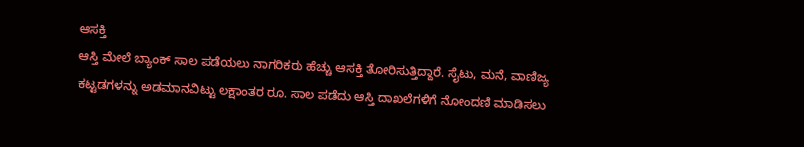ಆಸಕ್ತಿ
ಆಸ್ತಿ ಮೇಲೆ ಬ್ಯಾಂಕ್ ಸಾಲ ಪಡೆಯಲು ನಾಗರಿಕರು ಹೆಚ್ಚು ಆಸಕ್ತಿ ತೋರಿಸುತ್ತಿದ್ದಾರೆ. ಸೈಟು, ಮನೆ, ವಾಣಿಜ್ಯ ಕಟ್ಟಡಗಳನ್ನು ಅಡಮಾನವಿಟ್ಟು ಲಕ್ಷಾಂತರ ರೂ. ಸಾಲ ಪಡೆದು ಆಸ್ತಿ ದಾಖಲೆಗಳಿಗೆ ನೋಂದಣಿ ಮಾಡಿಸಲು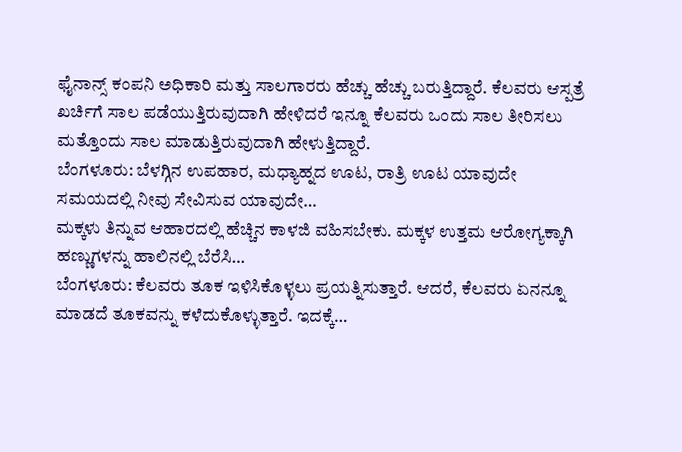ಫೈನಾನ್ಸ್ ಕಂಪನಿ ಅಧಿಕಾರಿ ಮತ್ತು ಸಾಲಗಾರರು ಹೆಚ್ಚು ಹೆಚ್ಚು ಬರುತ್ತಿದ್ದಾರೆ. ಕೆಲವರು ಆಸ್ಪತ್ರೆ ಖರ್ಚಿಗೆ ಸಾಲ ಪಡೆಯುತ್ತಿರುವುದಾಗಿ ಹೇಳಿದರೆ ಇನ್ನೂ ಕೆಲವರು ಒಂದು ಸಾಲ ತೀರಿಸಲು ಮತ್ತೊಂದು ಸಾಲ ಮಾಡುತ್ತಿರುವುದಾಗಿ ಹೇಳುತ್ತಿದ್ದಾರೆ.
ಬೆಂಗಳೂರು: ಬೆಳಗ್ಗಿನ ಉಪಹಾರ, ಮಧ್ಯಾಹ್ನದ ಊಟ, ರಾತ್ರಿ ಊಟ ಯಾವುದೇ ಸಮಯದಲ್ಲಿ ನೀವು ಸೇವಿಸುವ ಯಾವುದೇ…
ಮಕ್ಕಳು ತಿನ್ನುವ ಆಹಾರದಲ್ಲಿ ಹೆಚ್ಚಿನ ಕಾಳಜಿ ವಹಿಸಬೇಕು. ಮಕ್ಕಳ ಉತ್ತಮ ಆರೋಗ್ಯಕ್ಕಾಗಿ ಹಣ್ಣುಗಳನ್ನು ಹಾಲಿನಲ್ಲಿ ಬೆರೆಸಿ…
ಬೆಂಗಳೂರು: ಕೆಲವರು ತೂಕ ಇಳಿಸಿಕೊಳ್ಳಲು ಪ್ರಯತ್ನಿಸುತ್ತಾರೆ. ಆದರೆ, ಕೆಲವರು ಏನನ್ನೂ ಮಾಡದೆ ತೂಕವನ್ನು ಕಳೆದುಕೊಳ್ಳುತ್ತಾರೆ. ಇದಕ್ಕೆ…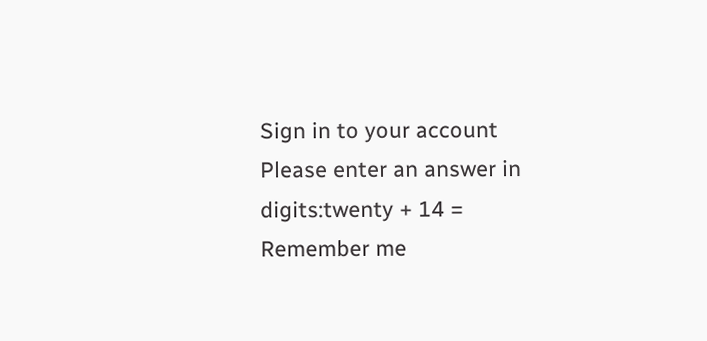Sign in to your account
Please enter an answer in digits:twenty + 14 =
Remember me